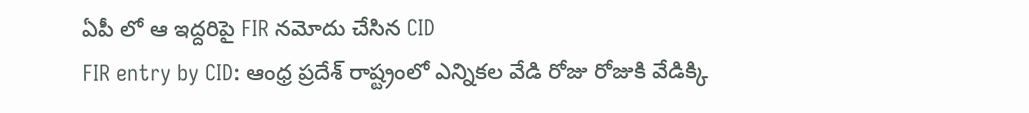ఏపీ లో ఆ ఇద్దరిపై FIR నమోదు చేసిన CID
FIR entry by CID: ఆంధ్ర ప్రదేశ్ రాష్ట్రంలో ఎన్నికల వేడి రోజు రోజుకి వేడిక్కి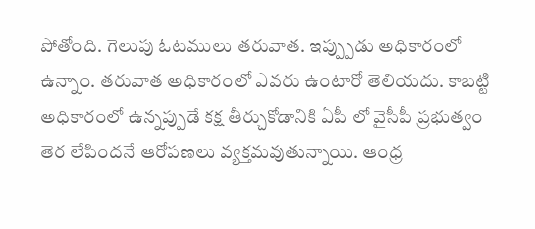పోతోంది. గెలుపు ఓటములు తరువాత. ఇప్ప్పుడు అధికారంలో ఉన్నాం. తరువాత అధికారంలో ఎవరు ఉంటారో తెలియదు. కాబట్టి అధికారంలో ఉన్నప్పుడే కక్ష తీర్చుకోడానికి ఏపీ లో వైసీపీ ప్రభుత్వం తెర లేపిందనే ఆరోపణలు వ్యక్తమవుతున్నాయి. ఆంధ్ర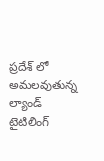ప్రదేశ్ లో అమలవుతున్న ల్యాండ్ టైటిలింగ్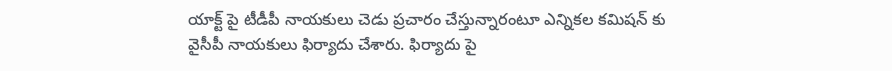యాక్ట్ పై టీడీపీ నాయకులు చెడు ప్రచారం చేస్తున్నారంటూ ఎన్నికల కమిషన్ కు వైసీపీ నాయకులు ఫిర్యాదు చేశారు. ఫిర్యాదు పై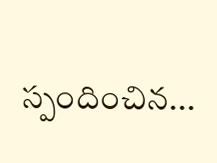స్పందించిన...